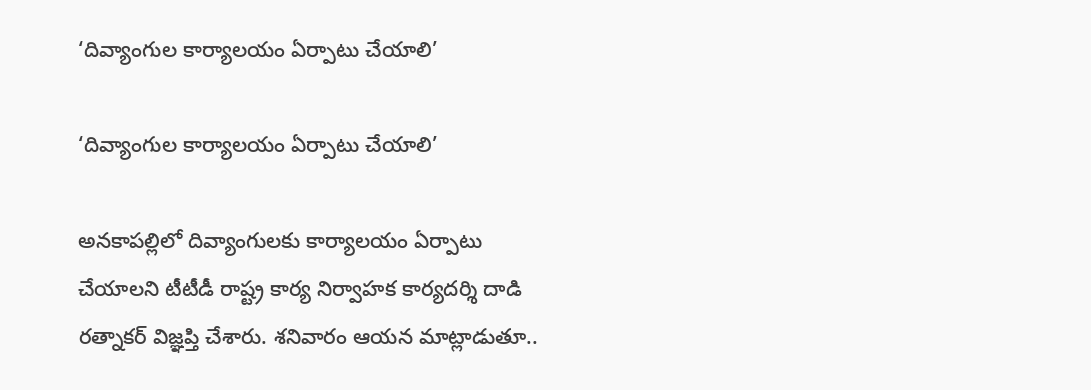‘దివ్యాంగుల కార్యాలయం ఏర్పాటు చేయాలి’

‘దివ్యాంగుల కార్యాలయం ఏర్పాటు చేయాలి’

అనకాపల్లిలో దివ్యాంగులకు కార్యాలయం ఏర్పాటు చేయాలని టీటీడీ రాష్ట్ర కార్య నిర్వాహక కార్యదర్శి దాడి రత్నాకర్ విజ్ఞప్తి చేశారు. శనివారం ఆయన మాట్లాడుతూ..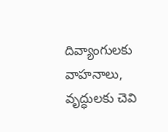దివ్యాంగులకు వాహనాలు, వృద్ధులకు చెవి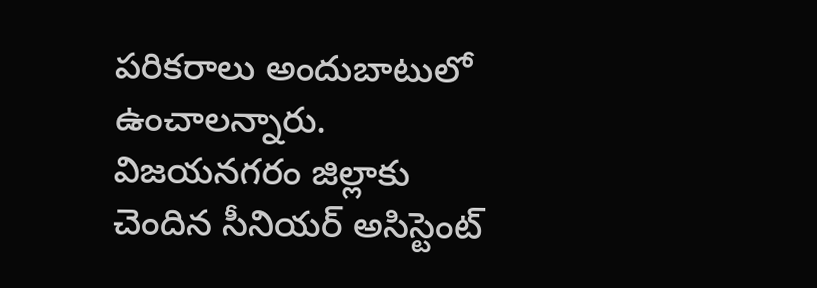పరికరాలు అందుబాటులో ఉంచాలన్నారు. విజయనగరం జిల్లాకు చెందిన సీనియర్ అసిస్టెంట్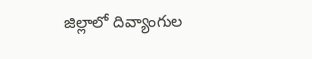జిల్లాలో దివ్యాంగుల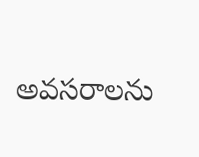అవసరాలను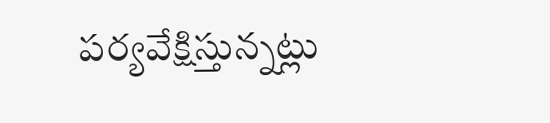పర్యవేక్షిస్తున్నట్లు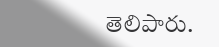తెలిపారు.